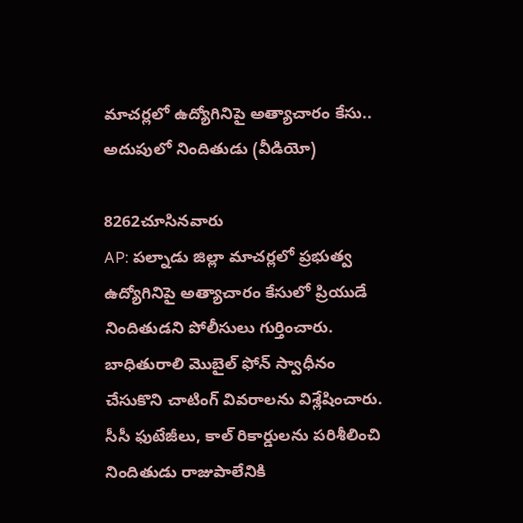మాచర్లలో ఉద్యోగినిపై అత్యాచారం కేసు.. అదుపులో నిందితుడు (వీడియో)

8262చూసినవారు
AP: పల్నాడు జిల్లా మాచర్లలో ప్రభుత్వ ఉద్యోగినిపై అత్యాచారం కేసులో ప్రియుడే నిందితుడని పోలీసులు గుర్తించారు. బాధితురాలి మొబైల్ ఫోన్ స్వాధీనం చేసుకొని చాటింగ్ వివరాలను విశ్లేషించారు. సీసీ ఫుటేజీలు, కాల్ రికార్డులను పరిశీలించి నిందితుడు రాజుపాలేనికి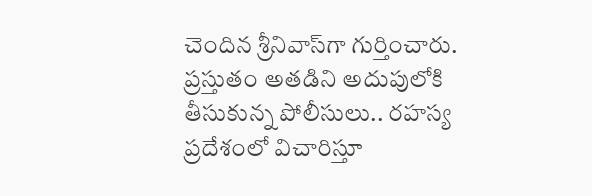చెందిన శ్రీనివాస్‌గా గుర్తించారు. ప్రస్తుతం అతడిని అదుపులోకి తీసుకున్న పోలీసులు.. రహస్య ప్రదేశంలో విచారిస్తూ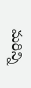మరిన్ని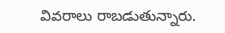వివరాలు రాబడుతున్నారు.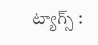ట్యాగ్స్ :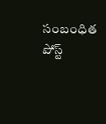సంబంధిత పోస్ట్